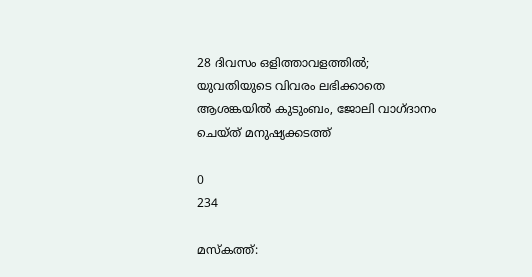28 ദിവസം ഒളിത്താവളത്തിൽ; യുവതിയുടെ വിവരം ലഭിക്കാതെ ആശങ്കയിൽ കുടുംബം, ജോലി വാഗ്ദാനം ചെയ്ത് മനുഷ്യക്കടത്ത്

0
234

മസ്‌കത്ത്: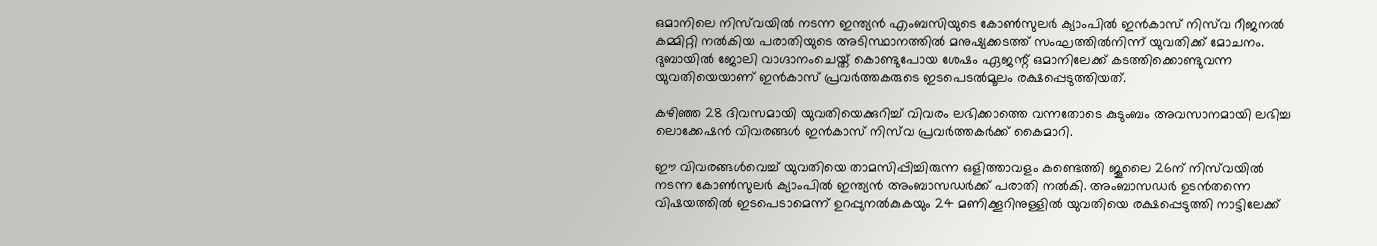ഒമാനിലെ നിസ്‌വയിൽ നടന്ന ഇന്ത്യൻ എംബസിയുടെ കോൺസുലർ ക്യാംപിൽ ഇൻകാസ് നിസ്‌വ റീജനൽ കമ്മിറ്റി നൽകിയ പരാതിയുടെ അടിസ്ഥാനത്തിൽ മനുഷ്യക്കടത്ത് സംഘത്തിൽനിന്ന് യുവതിക്ക് മോചനം. ദുബായിൽ ജോലി വാഗ്ദാനംചെയ്ത് കൊണ്ടുപോയ ശേഷം ഏജന്റ് ഒമാനിലേക്ക് കടത്തിക്കൊണ്ടുവന്ന യുവതിയെയാണ് ഇൻകാസ് പ്രവർത്തകരുടെ ഇടപെടൽമൂലം രക്ഷപ്പെടുത്തിയത്.

കഴിഞ്ഞ 28 ദിവസമായി യുവതിയെക്കുറിച്ച് വിവരം ലഭിക്കാത്തെ വന്നതോടെ കുടുംബം അവസാനമായി ലഭിച്ച ലൊക്കേഷൻ വിവരങ്ങൾ ഇൻകാസ് നിസ്‌വ പ്രവർത്തകർക്ക് കൈമാറി.

ഈ വിവരങ്ങൾവെച്ച് യുവതിയെ താമസിപ്പിച്ചിരുന്ന ഒളിത്താവളം കണ്ടെത്തി ജൂലൈ 26ന് നിസ്‌വയിൽ നടന്ന കോൺസുലർ ക്യാംപിൽ ഇന്ത്യൻ അംബാസഡർക്ക് പരാതി നൽകി. അംബാസഡർ ഉടൻതന്നെ വിഷയത്തിൽ ഇടപെടാമെന്ന് ഉറപ്പുനൽകുകയും 24 മണിക്കൂറിനുള്ളിൽ യുവതിയെ രക്ഷപ്പെടുത്തി നാട്ടിലേക്ക്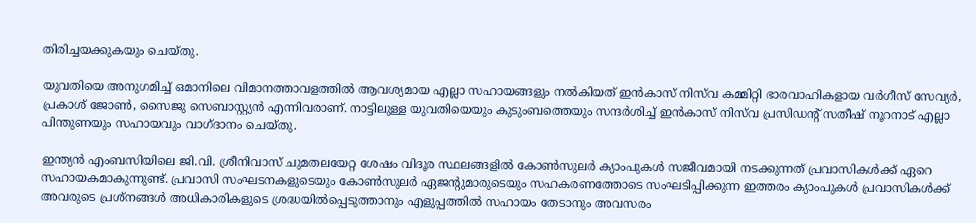തിരിച്ചയക്കുകയും ചെയ്തു.

യുവതിയെ അനുഗമിച്ച് ഒമാനിലെ വിമാനത്താവളത്തിൽ ആവശ്യമായ എല്ലാ സഹായങ്ങളും നൽകിയത് ഇൻകാസ് നിസ്‌വ കമ്മിറ്റി ഭാരവാഹികളായ വർഗീസ് സേവ്യർ, പ്രകാശ് ജോൺ, സൈജു സെബാസ്റ്റ്യൻ എന്നിവരാണ്. നാട്ടിലുള്ള യുവതിയെയും കുടുംബത്തെയും സന്ദർശിച്ച് ഇൻകാസ് നിസ്‌വ പ്രസിഡന്റ് സതീഷ് നൂറനാട് എല്ലാ പിന്തുണയും സഹായവും വാഗ്ദാനം ചെയ്തു.

ഇന്ത്യൻ എംബസിയിലെ ജി.വി. ശ്രീനിവാസ് ചുമതലയേറ്റ ശേഷം വിദൂര സ്ഥലങ്ങളിൽ കോൺസുലർ ക്യാംപുകൾ സജീവമായി നടക്കുന്നത് പ്രവാസികൾക്ക് ഏറെ സഹായകമാകുന്നുണ്ട്. പ്രവാസി സംഘടനകളുടെയും കോൺസുലർ ഏജന്റുമാരുടെയും സഹകരണത്തോടെ സംഘടിപ്പിക്കുന്ന ഇത്തരം ക്യാംപുകൾ പ്രവാസികൾക്ക് അവരുടെ പ്രശ്നങ്ങൾ അധികാരികളുടെ ശ്രദ്ധയിൽപ്പെടുത്താനും എളുപ്പത്തിൽ സഹായം തേടാനും അവസരം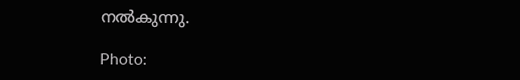നൽകുന്നു.

Photo: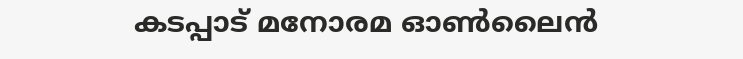കടപ്പാട് മനോരമ ഓൺലൈൻ